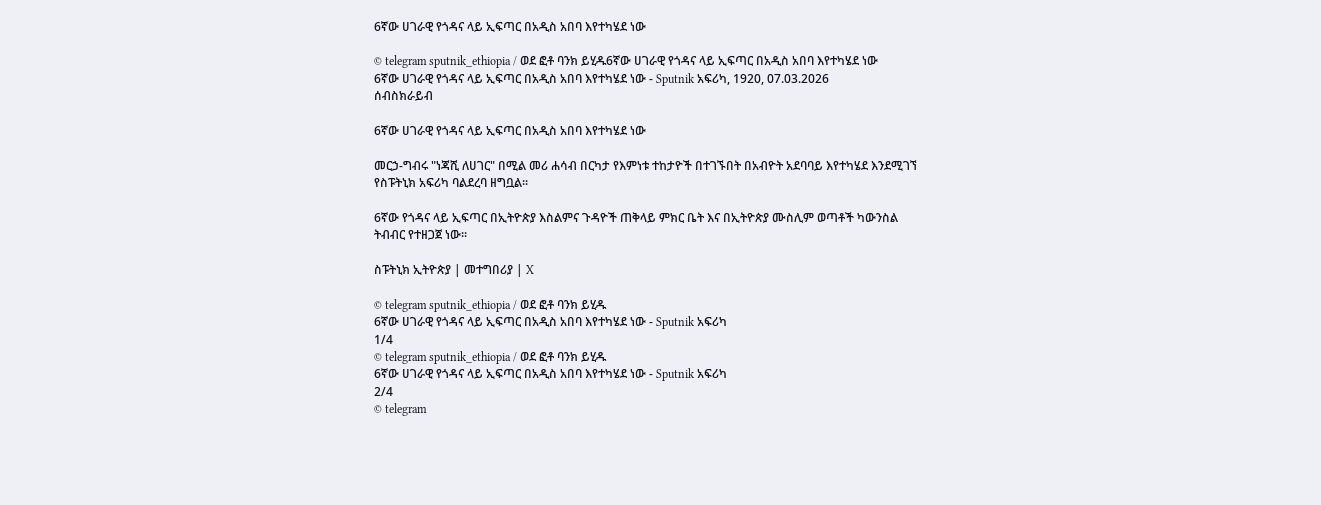6ኛው ሀገራዊ የጎዳና ላይ ኢፍጣር በአዲስ አበባ እየተካሄደ ነው

© telegram sputnik_ethiopia / ወደ ፎቶ ባንክ ይሂዱ6ኛው ሀገራዊ የጎዳና ላይ ኢፍጣር በአዲስ አበባ እየተካሄደ ነው
6ኛው ሀገራዊ የጎዳና ላይ ኢፍጣር በአዲስ አበባ እየተካሄደ ነው - Sputnik አፍሪካ, 1920, 07.03.2026
ሰብስክራይብ

6ኛው ሀገራዊ የጎዳና ላይ ኢፍጣር በአዲስ አበባ እየተካሄደ ነው

መርኃ-ግብሩ "ነጃሺ ለሀገር" በሚል መሪ ሐሳብ በርካታ የእምነቱ ተከታዮች በተገኙበት በአብዮት አደባባይ እየተካሄደ እንደሚገኘ የስፑትኒክ አፍሪካ ባልደረባ ዘግቧል፡፡

6ኛው የጎዳና ላይ ኢፍጣር በኢትዮጵያ እስልምና ጉዳዮች ጠቅላይ ምክር ቤት እና በኢትዮጵያ ሙስሊም ወጣቶች ካውንስል ትብብር የተዘጋጀ ነው።

ስፑትኒክ ኢትዮጵያ | መተግበሪያ | X

© telegram sputnik_ethiopia / ወደ ፎቶ ባንክ ይሂዱ
6ኛው ሀገራዊ የጎዳና ላይ ኢፍጣር በአዲስ አበባ እየተካሄደ ነው - Sputnik አፍሪካ
1/4
© telegram sputnik_ethiopia / ወደ ፎቶ ባንክ ይሂዱ
6ኛው ሀገራዊ የጎዳና ላይ ኢፍጣር በአዲስ አበባ እየተካሄደ ነው - Sputnik አፍሪካ
2/4
© telegram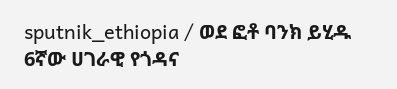sputnik_ethiopia / ወደ ፎቶ ባንክ ይሂዱ
6ኛው ሀገራዊ የጎዳና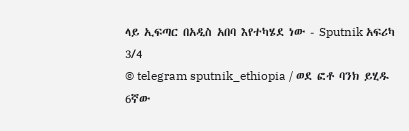ላይ ኢፍጣር በአዲስ አበባ እየተካሄደ ነው - Sputnik አፍሪካ
3/4
© telegram sputnik_ethiopia / ወደ ፎቶ ባንክ ይሂዱ
6ኛው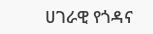ሀገራዊ የጎዳና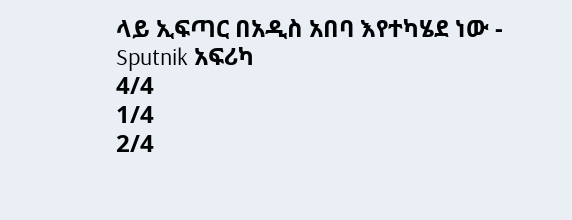ላይ ኢፍጣር በአዲስ አበባ እየተካሄደ ነው - Sputnik አፍሪካ
4/4
1/4
2/4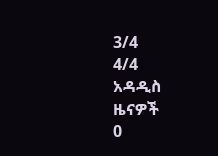3/4
4/4
አዳዲስ ዜናዎች
0